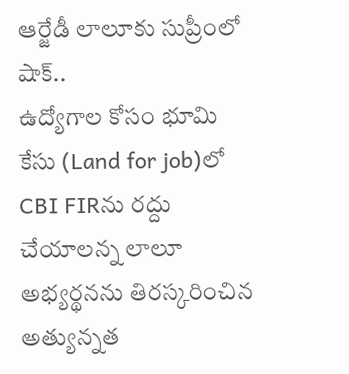ఆర్జేడీ లాలూకు సుప్రీంలో షాక్..
ఉద్యోగాల కోసం భూమి కేసు (Land for job)లో CBI FIRను రద్దు చేయాలన్న లాలూ అభ్యర్థనను తిరస్కరించిన అత్యున్నత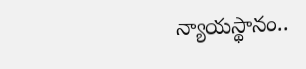న్యాయస్థానం..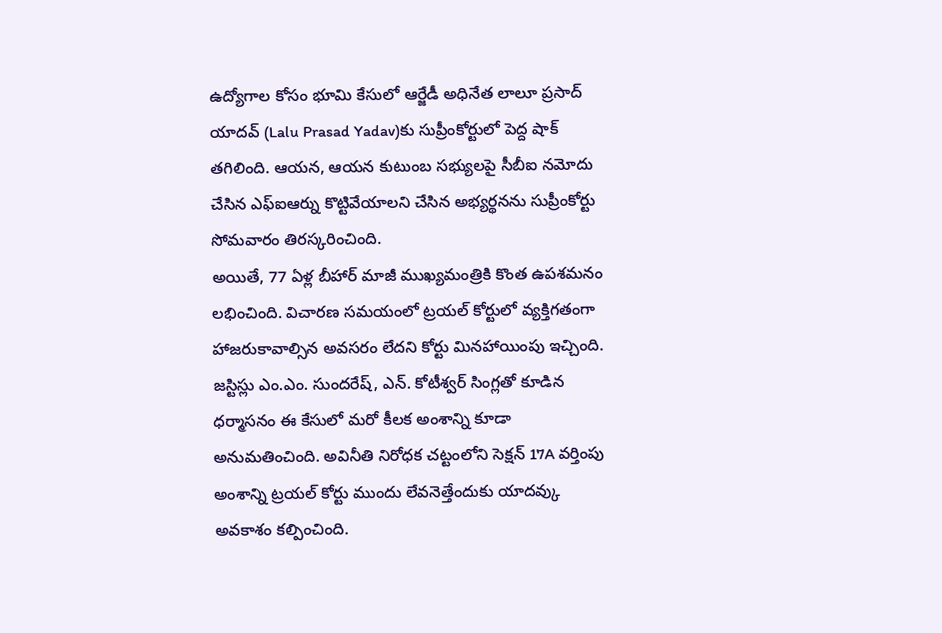ఉద్యోగాల కోసం భూమి కేసులో ఆర్జేడీ అధినేత లాలూ ప్రసాద్ యాదవ్ (Lalu Prasad Yadav)కు సుప్రీంకోర్టులో పెద్ద షాక్ తగిలింది. ఆయన, ఆయన కుటుంబ సభ్యులపై సీబీఐ నమోదు చేసిన ఎఫ్ఐఆర్ను కొట్టివేయాలని చేసిన అభ్యర్థనను సుప్రీంకోర్టు సోమవారం తిరస్కరించింది.
అయితే, 77 ఏళ్ల బీహార్ మాజీ ముఖ్యమంత్రికి కొంత ఉపశమనం లభించింది. విచారణ సమయంలో ట్రయల్ కోర్టులో వ్యక్తిగతంగా హాజరుకావాల్సిన అవసరం లేదని కోర్టు మినహాయింపు ఇచ్చింది.
జస్టిస్లు ఎం.ఎం. సుందరేష్, ఎన్. కోటీశ్వర్ సింగ్లతో కూడిన ధర్మాసనం ఈ కేసులో మరో కీలక అంశాన్ని కూడా అనుమతించింది. అవినీతి నిరోధక చట్టంలోని సెక్షన్ 17A వర్తింపు అంశాన్ని ట్రయల్ కోర్టు ముందు లేవనెత్తేందుకు యాదవ్కు అవకాశం కల్పించింది.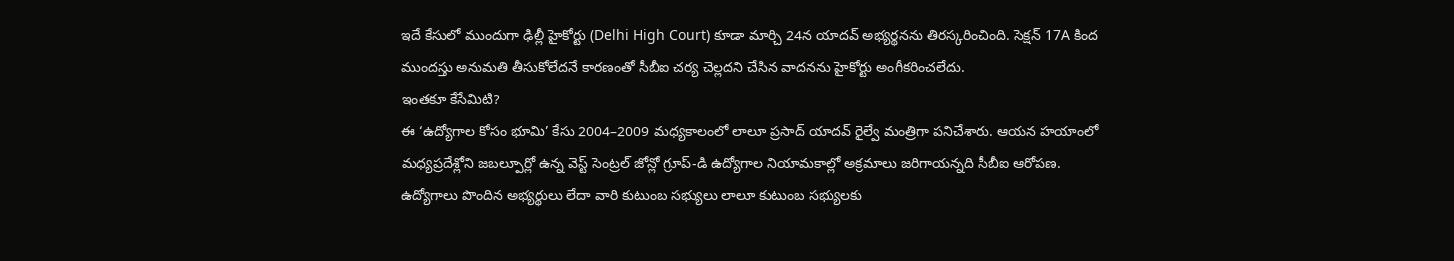ఇదే కేసులో ముందుగా ఢిల్లీ హైకోర్టు (Delhi High Court) కూడా మార్చి 24న యాదవ్ అభ్యర్థనను తిరస్కరించింది. సెక్షన్ 17A కింద ముందస్తు అనుమతి తీసుకోలేదనే కారణంతో సీబీఐ చర్య చెల్లదని చేసిన వాదనను హైకోర్టు అంగీకరించలేదు.
ఇంతకూ కేసేమిటి?
ఈ ‘ఉద్యోగాల కోసం భూమి’ కేసు 2004–2009 మధ్యకాలంలో లాలూ ప్రసాద్ యాదవ్ రైల్వే మంత్రిగా పనిచేశారు. ఆయన హయాంలో మధ్యప్రదేశ్లోని జబల్పూర్లో ఉన్న వెస్ట్ సెంట్రల్ జోన్లో గ్రూప్-డి ఉద్యోగాల నియామకాల్లో అక్రమాలు జరిగాయన్నది సీబీఐ ఆరోపణ. ఉద్యోగాలు పొందిన అభ్యర్థులు లేదా వారి కుటుంబ సభ్యులు లాలూ కుటుంబ సభ్యులకు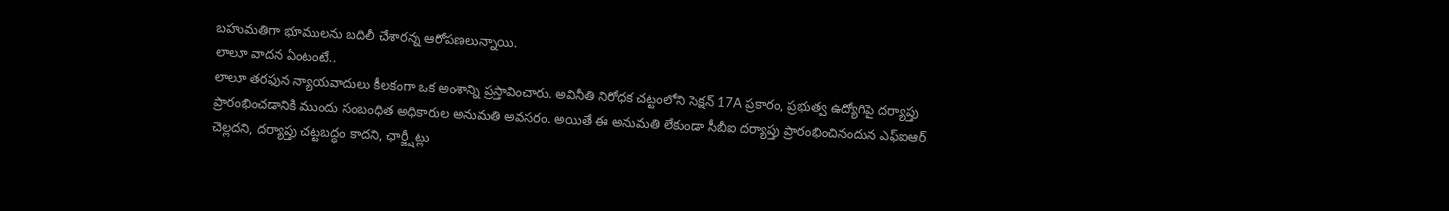బహుమతిగా భూములను బదిలీ చేశారన్న ఆరోపణలున్నాయి.
లాలూ వాదన ఏంటంటే..
లాలూ తరఫున న్యాయవాదులు కీలకంగా ఒక అంశాన్ని ప్రస్తావించారు. అవినీతి నిరోధక చట్టంలోని సెక్షన్ 17A ప్రకారం, ప్రభుత్వ ఉద్యోగిపై దర్యాప్తు ప్రారంభించడానికి ముందు సంబంధిత అధికారుల అనుమతి అవసరం. అయితే ఈ అనుమతి లేకుండా సీబీఐ దర్యాప్తు ప్రారంభించినందున ఎఫ్ఐఆర్ చెల్లదని, దర్యాప్తు చట్టబద్ధం కాదని, ఛార్జ్షీట్లు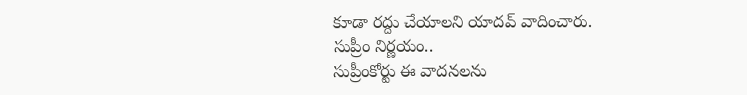కూడా రద్దు చేయాలని యాదవ్ వాదించారు.
సుప్రీం నిర్ణయం..
సుప్రీంకోర్టు ఈ వాదనలను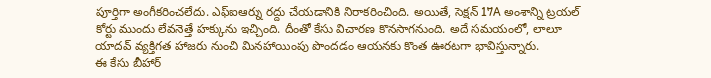పూర్తిగా అంగీకరించలేదు. ఎఫ్ఐఆర్ను రద్దు చేయడానికి నిరాకరించింది. అయితే, సెక్షన్ 17A అంశాన్ని ట్రయల్ కోర్టు ముందు లేవనెత్తే హక్కును ఇచ్చింది. దీంతో కేసు విచారణ కొనసాగనుంది. అదే సమయంలో, లాలూ యాదవ్ వ్యక్తిగత హాజరు నుంచి మినహాయింపు పొందడం ఆయనకు కొంత ఊరటగా భావిస్తున్నారు.
ఈ కేసు బీహార్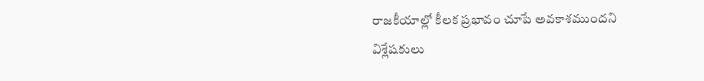రాజకీయాల్లో కీలక ప్రభావం చూపే అవకాశముందని విశ్లేషకులు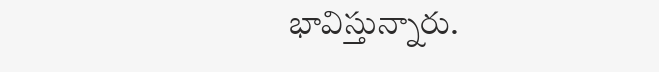భావిస్తున్నారు.